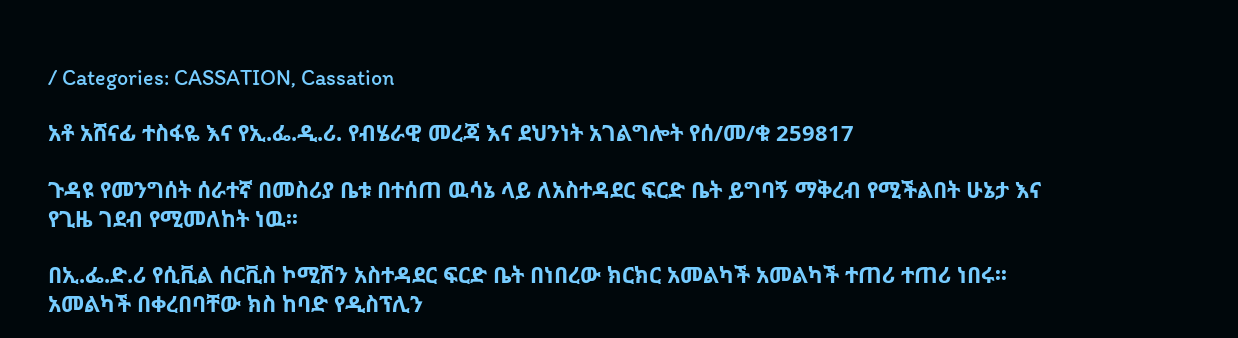/ Categories: CASSATION, Cassation

አቶ አሸናፊ ተስፋዬ እና የኢ.ፌ.ዲ.ሪ. የብሄራዊ መረጃ እና ደህንነት አገልግሎት የሰ/መ/ቁ 259817

ጉዳዩ የመንግሰት ሰራተኛ በመስሪያ ቤቱ በተሰጠ ዉሳኔ ላይ ለአስተዳደር ፍርድ ቤት ይግባኝ ማቅረብ የሚችልበት ሁኔታ እና የጊዜ ገደብ የሚመለከት ነዉ፡፡

በኢ.ፌ.ድ.ሪ የሲቪል ሰርቪስ ኮሚሽን አስተዳደር ፍርድ ቤት በነበረው ክርክር አመልካች አመልካች ተጠሪ ተጠሪ ነበሩ፡፡ አመልካች በቀረበባቸው ክስ ከባድ የዲስፕሊን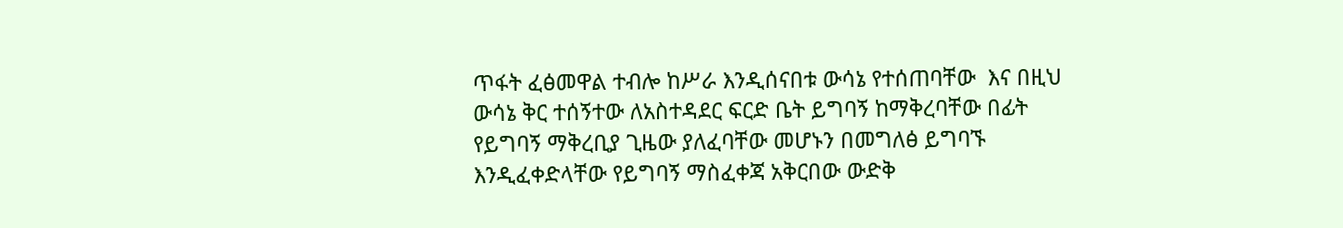ጥፋት ፈፅመዋል ተብሎ ከሥራ እንዲሰናበቱ ውሳኔ የተሰጠባቸው  እና በዚህ ውሳኔ ቅር ተሰኝተው ለአስተዳደር ፍርድ ቤት ይግባኝ ከማቅረባቸው በፊት የይግባኝ ማቅረቢያ ጊዜው ያለፈባቸው መሆኑን በመግለፅ ይግባኙ እንዲፈቀድላቸው የይግባኝ ማስፈቀጃ አቅርበው ውድቅ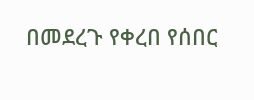በመደረጉ የቀረበ የሰበር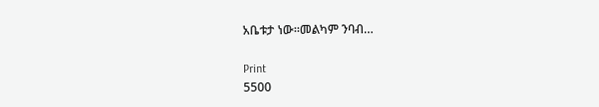አቤቱታ ነው፡፡መልካም ንባብ…

Print
5500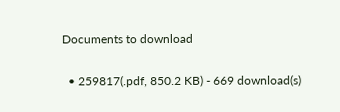Documents to download

  • 259817(.pdf, 850.2 KB) - 669 download(s)